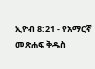ኢዮብ 8:21 - የአማርኛ መጽሐፍ ቅዱስ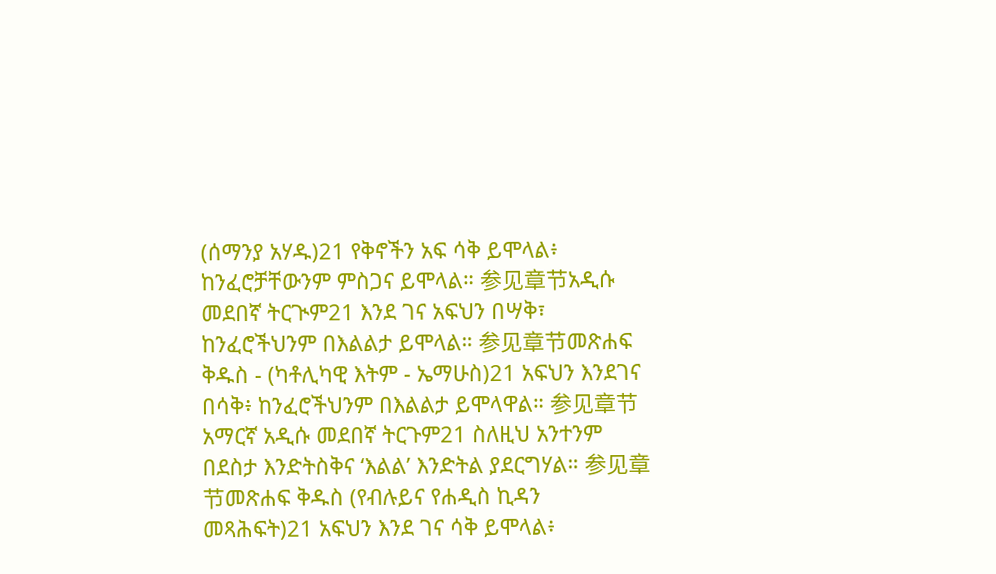(ሰማንያ አሃዱ)21 የቅኖችን አፍ ሳቅ ይሞላል፥ ከንፈሮቻቸውንም ምስጋና ይሞላል። 参见章节አዲሱ መደበኛ ትርጒም21 እንደ ገና አፍህን በሣቅ፣ ከንፈሮችህንም በእልልታ ይሞላል። 参见章节መጽሐፍ ቅዱስ - (ካቶሊካዊ እትም - ኤማሁስ)21 አፍህን እንደገና በሳቅ፥ ከንፈሮችህንም በእልልታ ይሞላዋል። 参见章节አማርኛ አዲሱ መደበኛ ትርጉም21 ስለዚህ አንተንም በደስታ እንድትስቅና ‘እልል’ እንድትል ያደርግሃል። 参见章节መጽሐፍ ቅዱስ (የብሉይና የሐዲስ ኪዳን መጻሕፍት)21 አፍህን እንደ ገና ሳቅ ይሞላል፥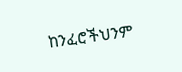ከንፈሮችህንም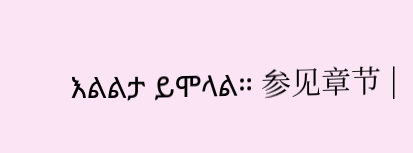እልልታ ይሞላል። 参见章节 |